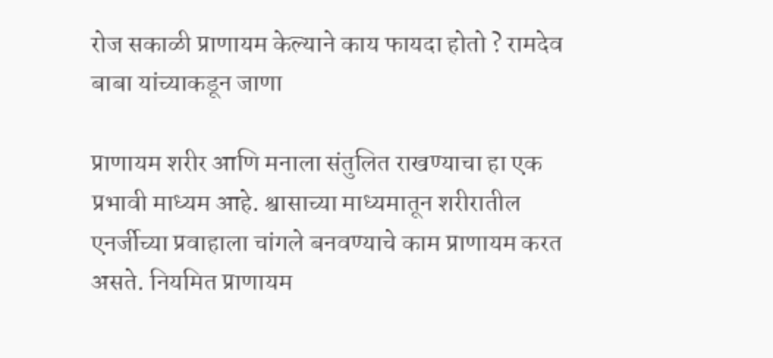रोज सकाळी प्राणायम केल्याने काय फायदा होतो ? रामदेव बाबा यांच्याकडून जाणा

प्राणायम शरीर आणि मनाला संतुलित राखण्याचा हा एक प्रभावी माध्यम आहे. श्वासाच्या माध्यमातून शरीरातील एनर्जीच्या प्रवाहाला चांगले बनवण्याचे काम प्राणायम करत असते. नियमित प्राणायम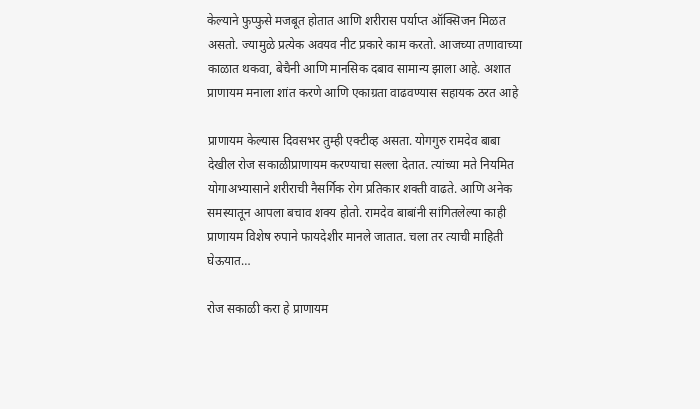केल्याने फुप्फुसे मजबूत होतात आणि शरीरास पर्याप्त ऑक्सिजन मिळत असतो. ज्यामुळे प्रत्येक अवयव नीट प्रकारे काम करतो. आजच्या तणावाच्या काळात थकवा, बेचैनी आणि मानसिक दबाव सामान्य झाला आहे. अशात प्राणायम मनाला शांत करणे आणि एकाग्रता वाढवण्यास सहायक ठरत आहे

प्राणायम केल्यास दिवसभर तुम्ही एक्टीव्ह असता. योगगुरु रामदेव बाबा देखील रोज सकाळीप्राणायम करण्याचा सल्ला देतात. त्यांच्या मते नियमित योगाअभ्यासाने शरीराची नैसर्गिक रोग प्रतिकार शक्ती वाढते. आणि अनेक समस्यातून आपला बचाव शक्य होतो. रामदेव बाबांनी सांगितलेल्या काही प्राणायम विशेष रुपाने फायदेशीर मानले जातात. चला तर त्याची माहिती घेऊयात…

रोज सकाळी करा हे प्राणायम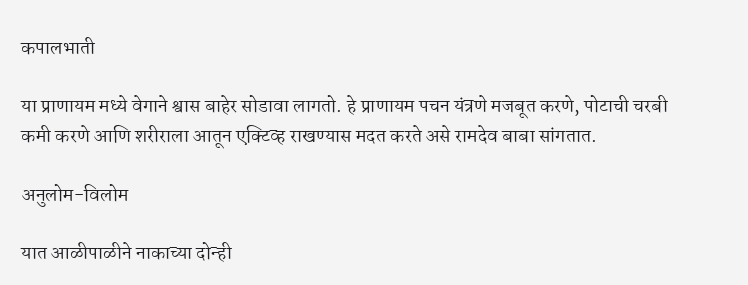कपालभाती

या प्राणायम मध्ये वेगाने श्वास बाहेर सोडावा लागतो. हे प्राणायम पचन यंत्रणे मजबूत करणे, पोटाची चरबी कमी करणे आणि शरीराला आतून एक्टिव्ह राखण्यास मदत करते असे रामदेव बाबा सांगतात.

अनुलोम-विलोम

यात आळीपाळीने नाकाच्या दोन्ही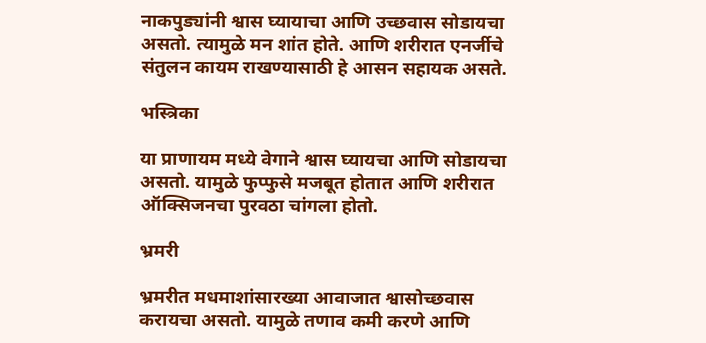नाकपुड्यांनी श्वास घ्यायाचा आणि उच्छवास सोडायचा असतो. त्यामुळे मन शांत होते. आणि शरीरात एनर्जीचे संतुलन कायम राखण्यासाठी हे आसन सहायक असते.

भस्त्रिका

या प्राणायम मध्ये वेगाने श्वास घ्यायचा आणि सोडायचा असतो. यामुळे फुप्फुसे मजबूत होतात आणि शरीरात ऑक्सिजनचा पुरवठा चांगला होतो.

भ्रमरी

भ्रमरीत मधमाशांसारख्या आवाजात श्वासोच्छवास करायचा असतो. यामुळे तणाव कमी करणे आणि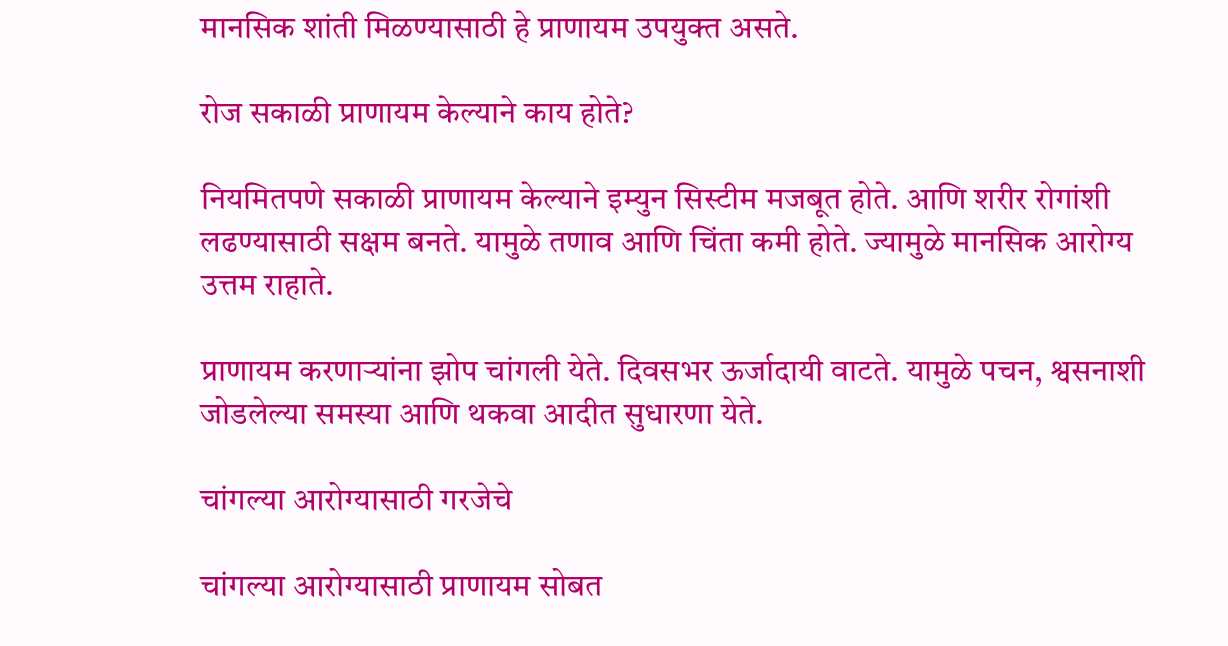मानसिक शांती मिळण्यासाठी हे प्राणायम उपयुक्त असते.

रोज सकाळी प्राणायम केल्याने काय होते?

नियमितपणे सकाळी प्राणायम केल्याने इम्युन सिस्टीम मजबूत होते. आणि शरीर रोगांशी लढण्यासाठी सक्षम बनते. यामुळे तणाव आणि चिंता कमी होते. ज्यामुळे मानसिक आरोग्य उत्तम राहाते.

प्राणायम करणाऱ्यांना झोप चांगली येते. दिवसभर ऊर्जादायी वाटते. यामुळे पचन, श्वसनाशी जोडलेल्या समस्या आणि थकवा आदीत सुधारणा येते.

चांगल्या आरोग्यासाठी गरजेचे

चांगल्या आरोग्यासाठी प्राणायम सोबत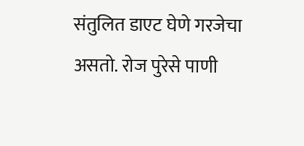संतुलित डाएट घेणे गरजेचा असतो. रोज पुरेसे पाणी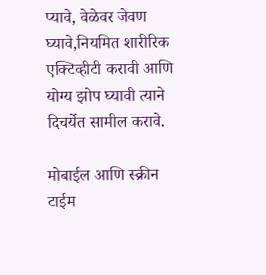प्यावे, वेळेवर जेवण घ्यावे,नियमित शारीरिक एक्टिव्हीटी करावी आणि योग्य झोप घ्यावी त्याने दिचर्येत सामील करावे.

मोबाईल आणि स्क्रीन टाईम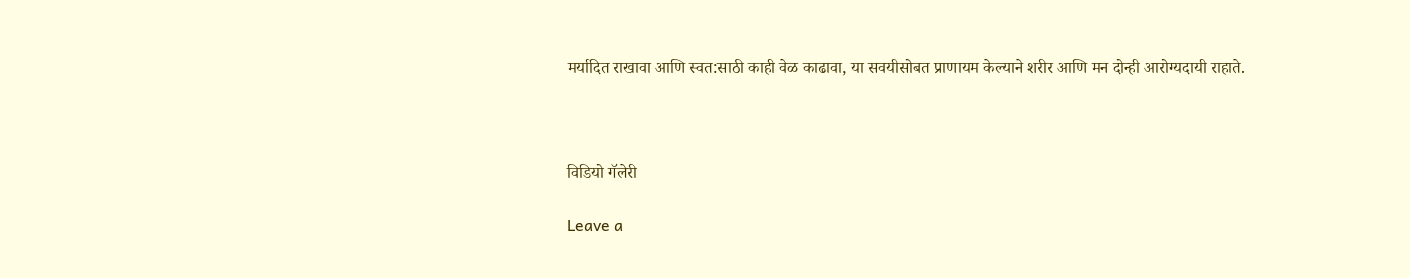मर्यादित राखावा आणि स्वत:साठी काही वेळ काढावा, या सवयीसोबत प्राणायम केल्याने शरीर आणि मन दोन्ही आरोग्यदायी राहाते.



विडियो गॅलेरी

Leave a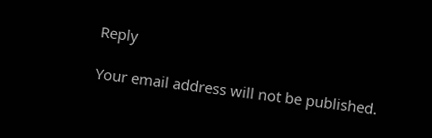Reply

Your email address will not be published.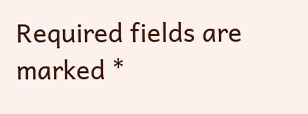Required fields are marked *